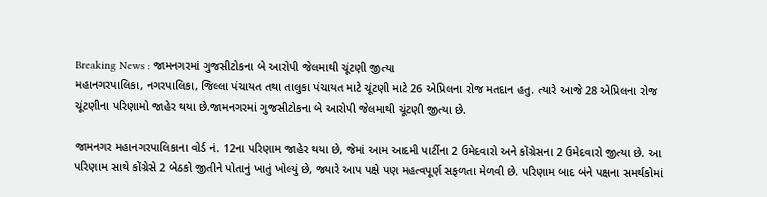Breaking News : જામનગરમાં ગુજસીટોકના બે આરોપી જેલમાથી ચૂંટણી જીત્યા
મહાનગરપાલિકા, નગરપાલિકા, જિલ્લા પંચાયત તથા તાલુકા પંચાયત માટે ચૂંટણી માટે 26 એપ્રિલના રોજ મતદાન હતુ. ત્યારે આજે 28 એપ્રિલના રોજ ચૂંટણીના પરિણામો જાહેર થયા છે.જામનગરમાં ગુજસીટોકના બે આરોપી જેલમાથી ચૂંટણી જીત્યા છે.

જામનગર મહાનગરપાલિકાના વોર્ડ નં. 12ના પરિણામ જાહેર થયા છે, જેમાં આમ આદમી પાર્ટીના 2 ઉમેદવારો અને કોંગ્રેસના 2 ઉમેદવારો જીત્યા છે. આ પરિણામ સાથે કોંગ્રેસે 2 બેઠકો જીતીને પોતાનું ખાતું ખોલ્યું છે, જ્યારે આપ પક્ષે પણ મહત્વપૂર્ણ સફળતા મેળવી છે. પરિણામ બાદ બંને પક્ષના સમર્થકોમાં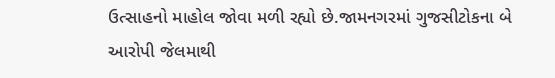ઉત્સાહનો માહોલ જોવા મળી રહ્યો છે.જામનગરમાં ગુજસીટોકના બે આરોપી જેલમાથી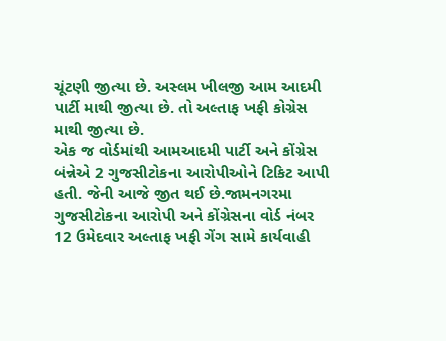ચૂંટણી જીત્યા છે. અસ્લમ ખીલજી આમ આદમી પાર્ટી માથી જીત્યા છે. તો અલ્તાફ ખફી કોગ્રેસ માથી જીત્યા છે.
એક જ વોર્ડમાંથી આમઆદમી પાર્ટી અને કોંગ્રેસ બંન્નેએ 2 ગુજસીટોકના આરોપીઓને ટિકિટ આપી હતી. જેની આજે જીત થઈ છે.જામનગરમા ગુજસીટોકના આરોપી અને કોંગ્રેસના વોર્ડ નંબર 12 ઉમેદવાર અલ્તાફ ખફી ગેંગ સામે કાર્યવાહી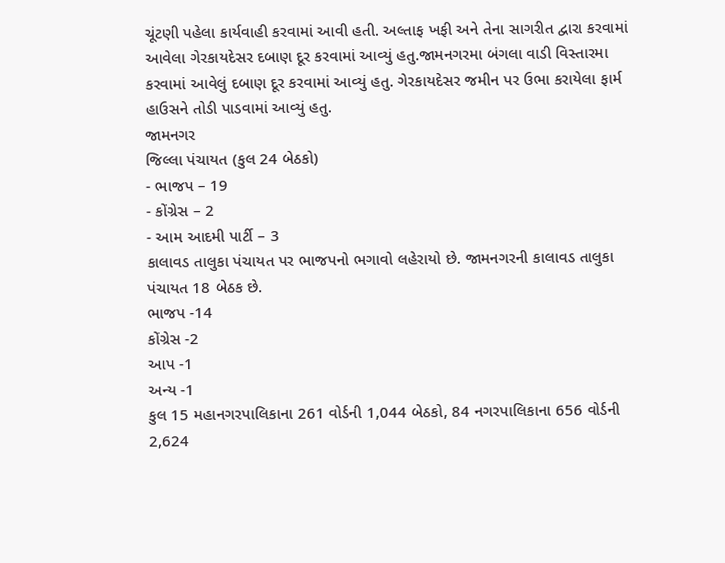ચૂંટણી પહેલા કાર્યવાહી કરવામાં આવી હતી. અલ્તાફ ખફી અને તેના સાગરીત દ્વારા કરવામાં આવેલા ગેરકાયદેસર દબાણ દૂર કરવામાં આવ્યું હતુ.જામનગરમા બંગલા વાડી વિસ્તારમા કરવામાં આવેલું દબાણ દૂર કરવામાં આવ્યું હતુ. ગેરકાયદેસર જમીન પર ઉભા કરાયેલા ફાર્મ હાઉસને તોડી પાડવામાં આવ્યું હતુ.
જામનગર
જિલ્લા પંચાયત (કુલ 24 બેઠકો)
- ભાજપ – 19
- કોંગ્રેસ – 2
- આમ આદમી પાર્ટી – 3
કાલાવડ તાલુકા પંચાયત પર ભાજપનો ભગાવો લહેરાયો છે. જામનગરની કાલાવડ તાલુકા પંચાયત 18 બેઠક છે.
ભાજપ -14
કોંગ્રેસ -2
આપ -1
અન્ય -1
કુલ 15 મહાનગરપાલિકાના 261 વોર્ડની 1,044 બેઠકો, 84 નગરપાલિકાના 656 વોર્ડની 2,624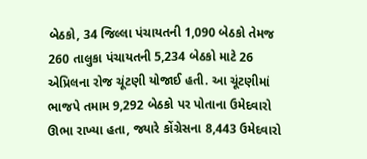બેઠકો, 34 જિલ્લા પંચાયતની 1,090 બેઠકો તેમજ 260 તાલુકા પંચાયતની 5,234 બેઠકો માટે 26 એપ્રિલના રોજ ચૂંટણી યોજાઈ હતી. આ ચૂંટણીમાં ભાજપે તમામ 9,292 બેઠકો પર પોતાના ઉમેદવારો ઊભા રાખ્યા હતા, જ્યારે કોંગ્રેસના 8,443 ઉમેદવારો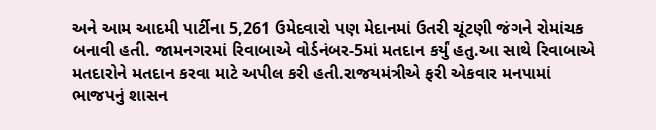અને આમ આદમી પાર્ટીના 5,261 ઉમેદવારો પણ મેદાનમાં ઉતરી ચૂંટણી જંગને રોમાંચક બનાવી હતી. જામનગરમાં રિવાબાએ વોર્ડનંબર-5માં મતદાન કર્યું હતુ.આ સાથે રિવાબાએ મતદારોને મતદાન કરવા માટે અપીલ કરી હતી.રાજયમંત્રીએ ફરી એકવાર મનપામાં ભાજપનું શાસન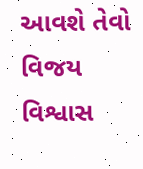આવશે તેવો વિજય વિશ્વાસ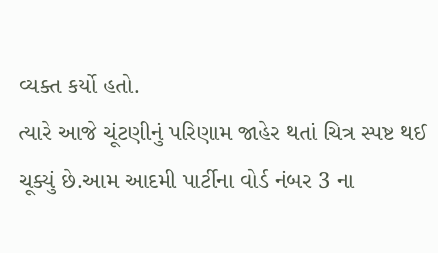વ્યક્ત કર્યો હતો.
ત્યારે આજે ચૂંટણીનું પરિણામ જાહેર થતાં ચિત્ર સ્પષ્ટ થઈ ચૂક્યું છે.આમ આદમી પાર્ટીના વોર્ડ નંબર 3 ના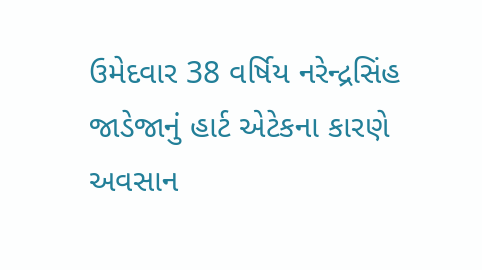ઉમેદવાર 38 વર્ષિય નરેન્દ્રસિંહ જાડેજાનું હાર્ટ એટેકના કારણે અવસાન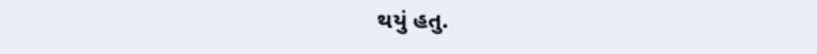થયું હતુ.